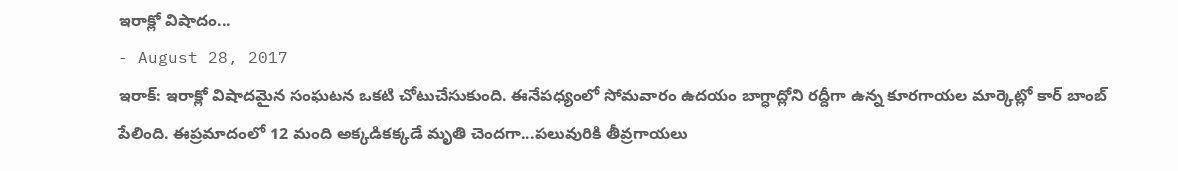ఇరాక్లో విషాదం...
- August 28, 2017
ఇరాక్: ఇరాక్లో విషాదమైన సంఘటన ఒకటి చోటుచేసుకుంది. ఈనేపధ్యంలో సోమవారం ఉదయం బాగ్ధాద్లోని రద్దీగా ఉన్న కూరగాయల మార్కెట్లో కార్ బాంబ్ పేలింది. ఈప్రమాదంలో 12 మంది అక్కడికక్కడే మృతి చెందగా...పలువురికి తీవ్రగాయలు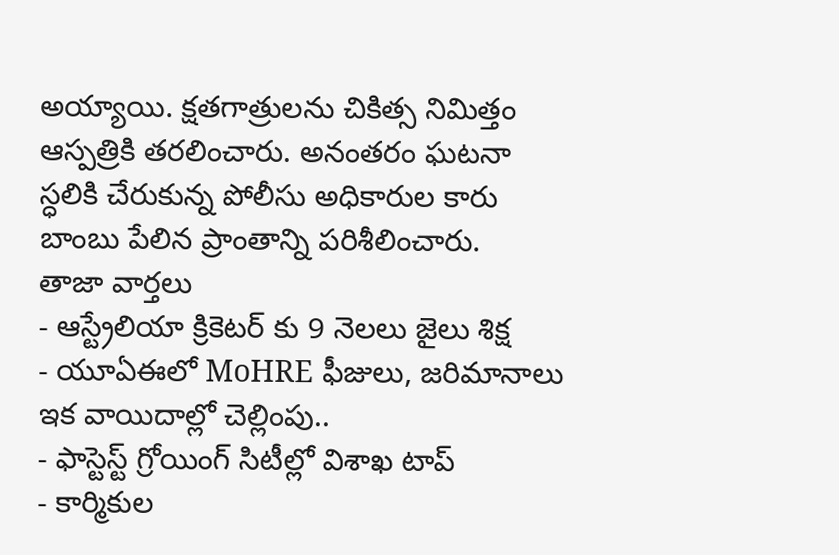అయ్యాయి. క్షతగాత్రులను చికిత్స నిమిత్తం ఆస్పత్రికి తరలించారు. అనంతరం ఘటనా స్ధలికి చేరుకున్న పోలీసు అధికారుల కారు బాంబు పేలిన ప్రాంతాన్ని పరిశీలించారు.
తాజా వార్తలు
- ఆస్ట్రేలియా క్రికెటర్ కు 9 నెలలు జైలు శిక్ష
- యూఏఈలో MoHRE ఫీజులు, జరిమానాలు ఇక వాయిదాల్లో చెల్లింపు..
- ఫాస్టెస్ట్ గ్రోయింగ్ సిటీల్లో విశాఖ టాప్
- కార్మికుల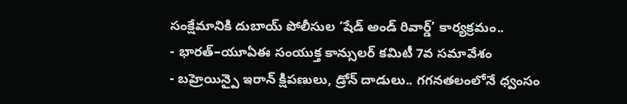సంక్షేమానికి దుబాయ్ పోలీసుల ‘షేడ్ అండ్ రివార్డ్’ కార్యక్రమం..
- భారత్–యూఏఈ సంయుక్త కాన్సులర్ కమిటీ 7వ సమావేశం
- బహ్రెయిన్పై ఇరాన్ క్షిపణులు, డ్రోన్ దాడులు.. గగనతలంలోనే ధ్వంసం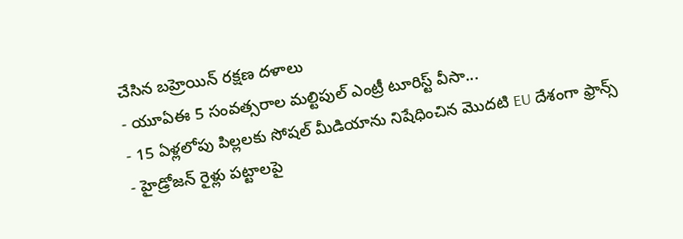చేసిన బహ్రెయిన్ రక్షణ దళాలు
- యూఏఈ 5 సంవత్సరాల మల్టిపుల్ ఎంట్రీ టూరిస్ట్ వీసా...
- 15 ఏళ్లలోపు పిల్లలకు సోషల్ మీడియాను నిషేధించిన మొదటి EU దేశంగా ఫ్రాన్స్
- హైడ్రోజన్ రైళ్లు పట్టాలపై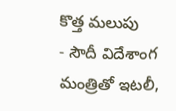కొత్త మలుపు
- సౌదీ విదేశాంగ మంత్రితో ఇటలీ,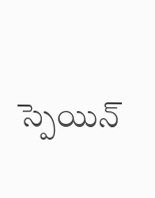స్పెయిన్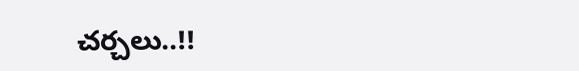చర్చలు..!!